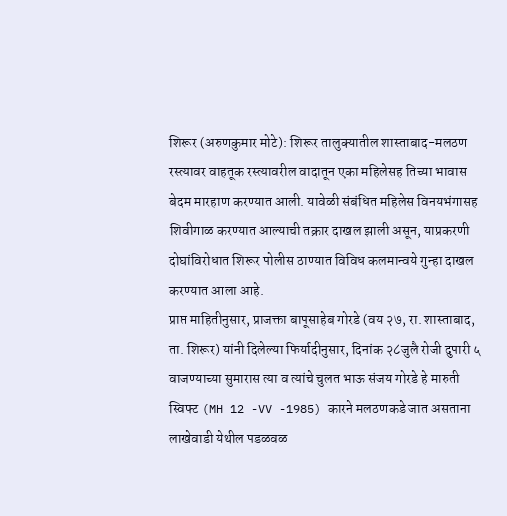शिरूर (अरुणकुमार मोटे): शिरूर तालुक्यातील शास्ताबाद-मलठण रस्त्यावर वाहतूक रस्त्यावरील वादातून एका महिलेसह तिच्या भावास बेदम मारहाण करण्यात आली. यावेळी संबंधित महिलेस विनयभंगासह शिवीगाळ करण्यात आल्याची तक्रार दाखल झाली असून, याप्रकरणी दोघांविरोधात शिरूर पोलीस ठाण्यात विविध कलमान्वये गुन्हा दाखल करण्यात आला आहे.
प्राप्त माहितीनुसार, प्राजक्ता बापूसाहेब गोरडे (वय २७, रा. शास्ताबाद, ता. शिरूर) यांनी दिलेल्या फिर्यादीनुसार, दिनांक २८जुलै रोजी दुपारी ५ वाजण्याच्या सुमारास त्या व त्यांचे चुलत भाऊ संजय गोरडे हे मारुती स्विफ्ट (MH 12 -VV -1985) कारने मलठणकडे जात असताना लाखेवाडी येथील पडळवळ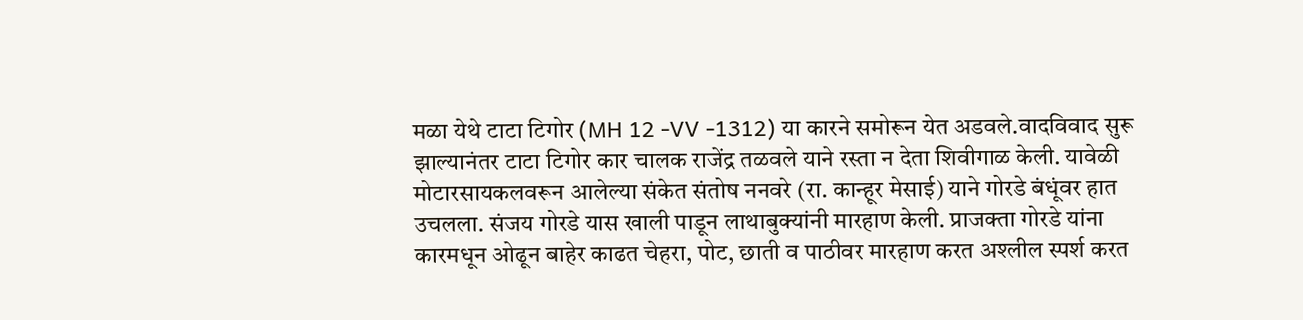मळा येथे टाटा टिगोर (MH 12 -VV -1312) या कारने समोरून येत अडवले.वादविवाद सुरू झाल्यानंतर टाटा टिगोर कार चालक राजेंद्र तळवले याने रस्ता न देता शिवीगाळ केली. यावेळी मोटारसायकलवरून आलेल्या संकेत संतोष ननवरे (रा. कान्हूर मेसाई) याने गोरडे बंधूंवर हात उचलला. संजय गोरडे यास खाली पाडून लाथाबुक्यांनी मारहाण केली. प्राजक्ता गोरडे यांना कारमधून ओढून बाहेर काढत चेहरा, पोट, छाती व पाठीवर मारहाण करत अश्लील स्पर्श करत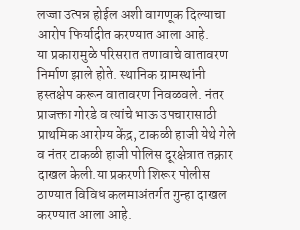लज्जा उत्पन्न होईल अशी वागणूक दिल्याचा आरोप फिर्यादीत करण्यात आला आहे.
या प्रकारामुळे परिसरात तणावाचे वातावरण निर्माण झाले होते. स्थानिक ग्रामस्थांनी हस्तक्षेप करून वातावरण निवळवले. नंतर प्राजक्ता गोरडे व त्यांचे भाऊ उपचारासाठी प्राथमिक आरोग्य केंद्र, टाकळी हाजी येथे गेले व नंतर टाकळी हाजी पोलिस दूरक्षेत्रात तक्रार दाखल केली.या प्रकरणी शिरूर पोलीस ठाण्यात विविध कलमाअंतर्गत गुन्हा दाखल करण्यात आला आहे.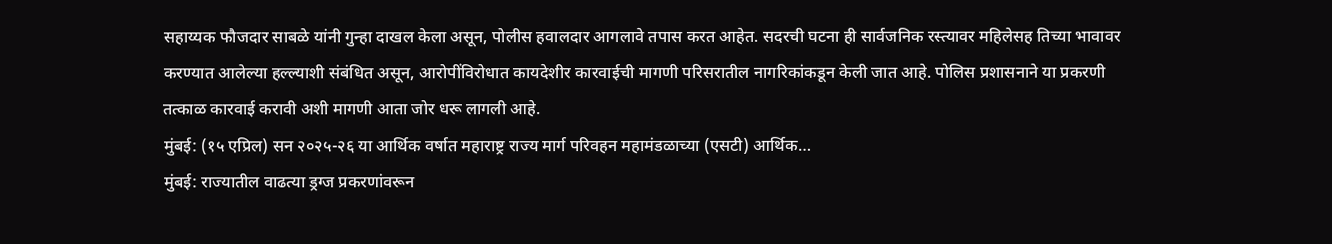सहाय्यक फौजदार साबळे यांनी गुन्हा दाखल केला असून, पोलीस हवालदार आगलावे तपास करत आहेत. सदरची घटना ही सार्वजनिक रस्त्यावर महिलेसह तिच्या भावावर करण्यात आलेल्या हल्ल्याशी संबंधित असून, आरोपींविरोधात कायदेशीर कारवाईची मागणी परिसरातील नागरिकांकडून केली जात आहे. पोलिस प्रशासनाने या प्रकरणी तत्काळ कारवाई करावी अशी मागणी आता जोर धरू लागली आहे.
मुंबई: (१५ एप्रिल) सन २०२५-२६ या आर्थिक वर्षात महाराष्ट्र राज्य मार्ग परिवहन महामंडळाच्या (एसटी) आर्थिक…
मुंबई: राज्यातील वाढत्या ड्रग्ज प्रकरणांवरून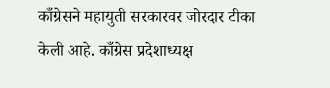काँग्रेसने महायुती सरकारवर जोरदार टीका केली आहे. काँग्रेस प्रदेशाध्यक्ष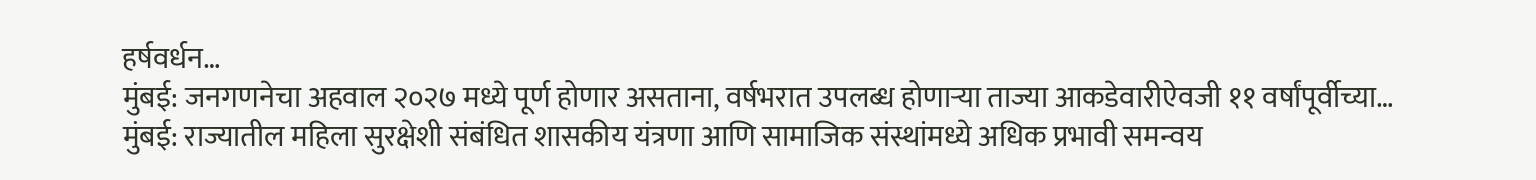हर्षवर्धन…
मुंबई: जनगणनेचा अहवाल २०२७ मध्ये पूर्ण होणार असताना, वर्षभरात उपलब्ध होणाऱ्या ताज्या आकडेवारीऐवजी ११ वर्षांपूर्वीच्या…
मुंबई: राज्यातील महिला सुरक्षेशी संबंधित शासकीय यंत्रणा आणि सामाजिक संस्थांमध्ये अधिक प्रभावी समन्वय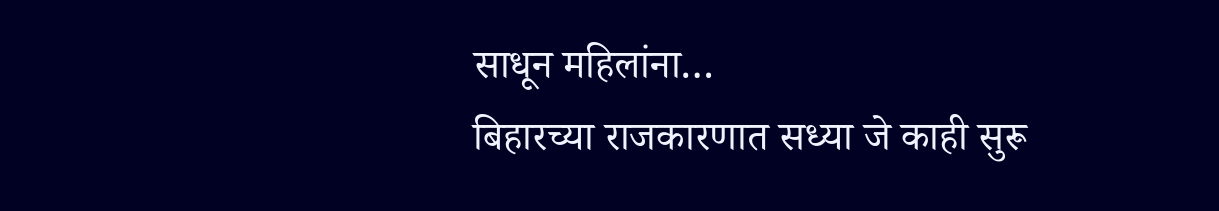साधून महिलांना…
बिहारच्या राजकारणात सध्या जे काही सुरू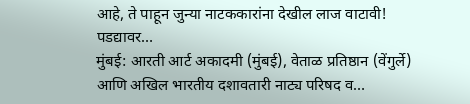आहे, ते पाहून जुन्या नाटककारांना देखील लाज वाटावी! पडद्यावर…
मुंबई: आरती आर्ट अकादमी (मुंबई), वेताळ प्रतिष्ठान (वेंगुर्ले) आणि अखिल भारतीय दशावतारी नाट्य परिषद व…